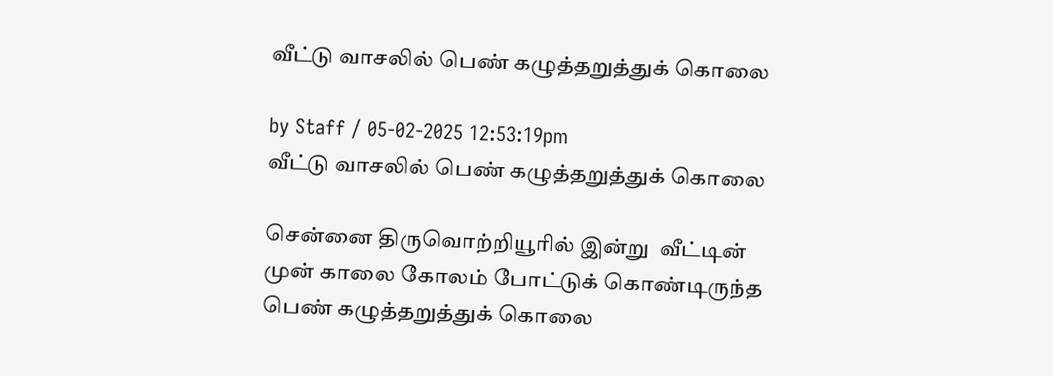வீட்டு வாசலில் பெண் கழுத்தறுத்துக் கொலை

by Staff / 05-02-2025 12:53:19pm
வீட்டு வாசலில் பெண் கழுத்தறுத்துக் கொலை

சென்னை திருவொற்றியூரில் இன்று  வீட்டின் முன் காலை கோலம் போட்டுக் கொண்டிருந்த பெண் கழுத்தறுத்துக் கொலை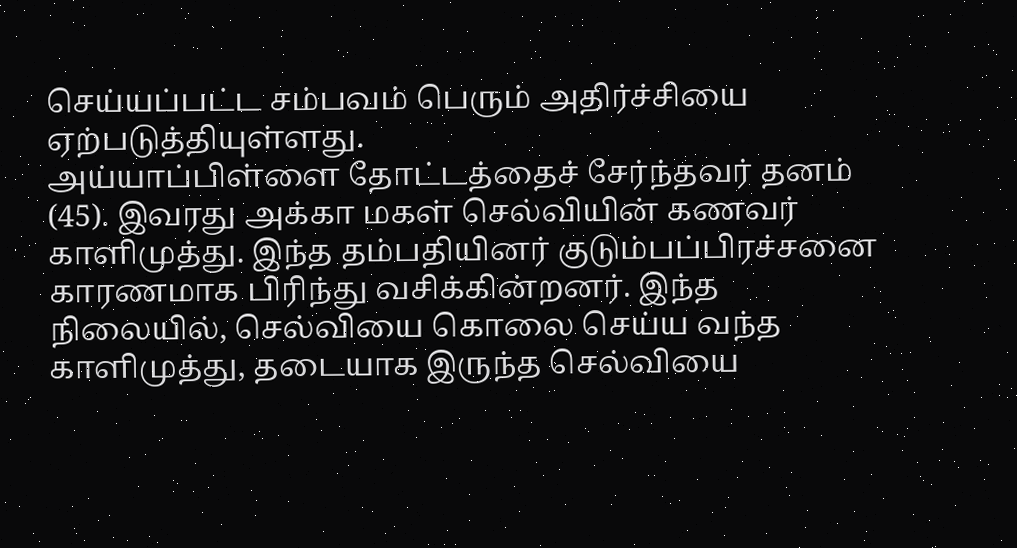செய்யப்பட்ட சம்பவம் பெரும் அதிர்ச்சியை ஏற்படுத்தியுள்ளது.
அய்யாப்பிள்ளை தோட்டத்தைச் சேர்ந்தவர் தனம் (45). இவரது அக்கா மகள் செல்வியின் கணவர் காளிமுத்து. இந்த தம்பதியினர் குடும்பப்பிரச்சனை காரணமாக பிரிந்து வசிக்கின்றனர். இந்த நிலையில், செல்வியை கொலை செய்ய வந்த காளிமுத்து, தடையாக இருந்த செல்வியை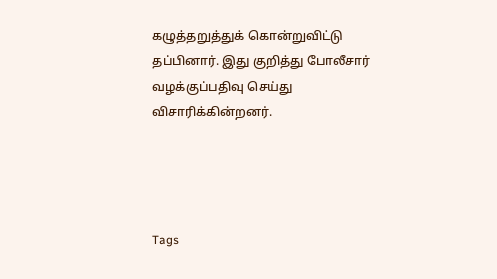கழுத்தறுத்துக் கொன்றுவிட்டு தப்பினார். இது குறித்து போலீசார் வழக்குப்பதிவு செய்து விசாரிக்கின்றனர்.




Tags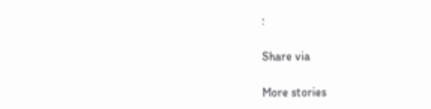:

Share via

More stories